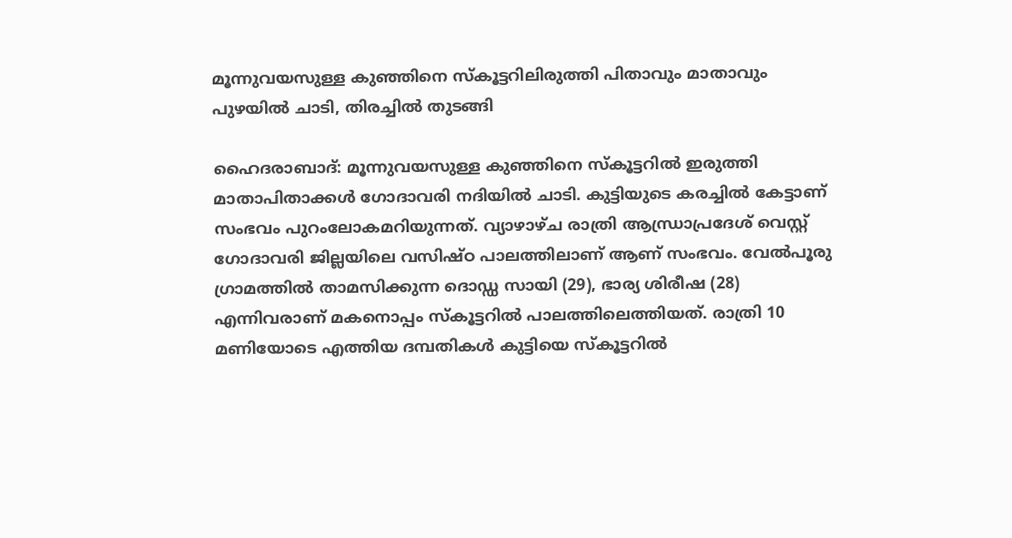മൂന്നുവയസുള്ള കുഞ്ഞിനെ സ്‌കൂട്ടറിലിരുത്തി പിതാവും മാതാവും പുഴയില്‍ ചാടി, തിരച്ചില്‍ തുടങ്ങി

ഹൈദരാബാദ്: മൂന്നുവയസുള്ള കുഞ്ഞിനെ സ്‌കൂട്ടറില്‍ ഇരുത്തി മാതാപിതാക്കള്‍ ഗോദാവരി നദിയില്‍ ചാടി. കുട്ടിയുടെ കരച്ചില്‍ കേട്ടാണ് സംഭവം പുറംലോകമറിയുന്നത്. വ്യാഴാഴ്ച രാത്രി ആന്ധ്രാപ്രദേശ് വെസ്റ്റ് ഗോദാവരി ജില്ലയിലെ വസിഷ്ഠ പാലത്തിലാണ് ആണ് സംഭവം. വേല്‍പൂരു ഗ്രാമത്തില്‍ താമസിക്കുന്ന ദൊഡ്ഡ സായി (29), ഭാര്യ ശിരീഷ (28) എന്നിവരാണ് മകനൊപ്പം സ്‌കൂട്ടറില്‍ പാലത്തിലെത്തിയത്. രാത്രി 10 മണിയോടെ എത്തിയ ദമ്പതികള്‍ കുട്ടിയെ സ്‌കൂട്ടറില്‍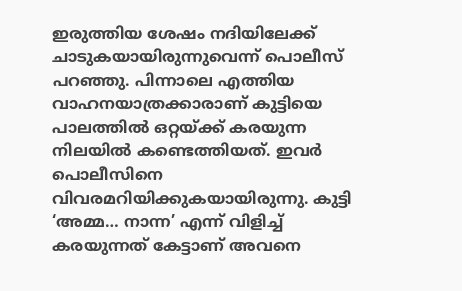ഇരുത്തിയ ശേഷം നദിയിലേക്ക് ചാടുകയായിരുന്നുവെന്ന് പൊലീസ് പറഞ്ഞു. പിന്നാലെ എത്തിയ വാഹനയാത്രക്കാരാണ് കുട്ടിയെ പാലത്തില്‍ ഒറ്റയ്ക്ക് കരയുന്ന നിലയില്‍ കണ്ടെത്തിയത്. ഇവര്‍ പൊലീസിനെ വിവരമറിയിക്കുകയായിരുന്നു. കുട്ടി ‘അമ്മ… നാന്ന’ എന്ന് വിളിച്ച് കരയുന്നത് കേട്ടാണ് അവനെ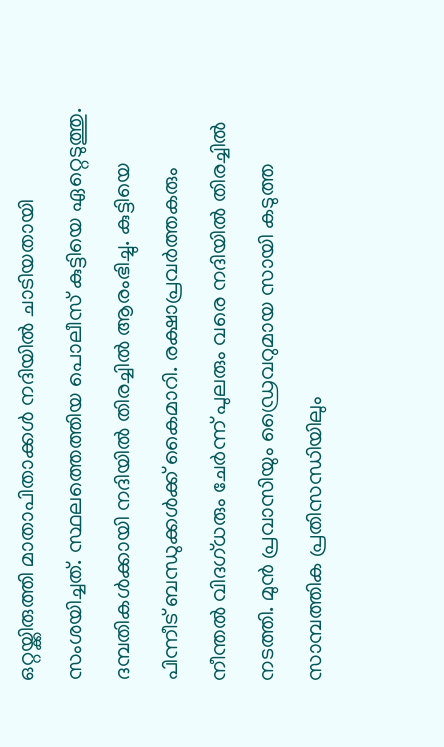ഒറ്റയ്ക്കിരുത്തി മാതാപിതാക്കള്‍ നദിയില്‍ ചാടിയതായി സംശയിച്ചത്. സ്ഥലത്തെത്തിയ പൊലീസ് കുട്ടിയെ ഏറ്റെടുത്തു. ദമ്പതികള്‍ക്കായി നദിയില്‍ തിരച്ചില്‍ ആരംഭിച്ചു. കുട്ടിയെ പിന്നീട് ബന്ധുക്കള്‍ക്ക് കൈമാറി. രക്ഷാപ്രവര്‍ത്തകരും നീന്തല്‍ വിദഗ്ധരും ചേര്‍ന്ന് പുലരും വരെ നദിയില്‍ തിരച്ചില്‍ നടത്തി. മുന്‍ പ്രവാസിയും ഡ്രൈവറുമായ സായി കടുത്ത സാമ്പത്തിക പ്രതിസന്ധിയിലും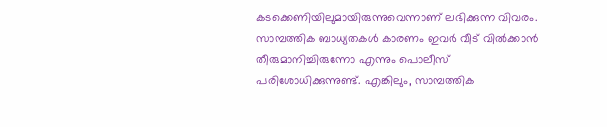കടക്കെണിയിലുമായിരുന്നുവെന്നാണ് ലഭിക്കുന്ന വിവരം. സാമ്പത്തിക ബാധ്യതകള്‍ കാരണം ഇവര്‍ വീട് വില്‍ക്കാന്‍ തീരുമാനിച്ചിരുന്നോ എന്നും പൊലീസ് പരിശോധിക്കുന്നുണ്ട്. എങ്കിലും, സാമ്പത്തിക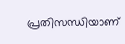പ്രതിസന്ധിയാണ്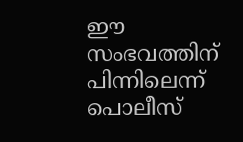ഈ സംഭവത്തിന് പിന്നിലെന്ന് പൊലീസ്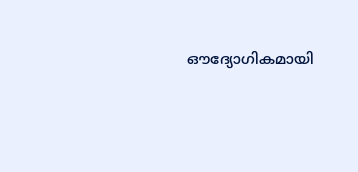ഔദ്യോഗികമായി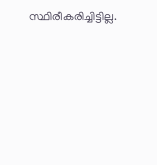സ്ഥിരീകരിച്ചിട്ടില്ല.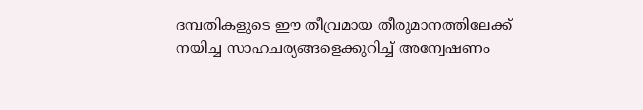ദമ്പതികളുടെ ഈ തീവ്രമായ തീരുമാനത്തിലേക്ക് നയിച്ച സാഹചര്യങ്ങളെക്കുറിച്ച് അന്വേഷണം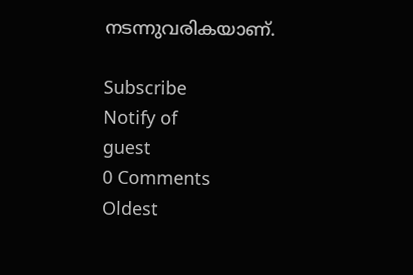നടന്നുവരികയാണ്.

Subscribe
Notify of
guest
0 Comments
Oldest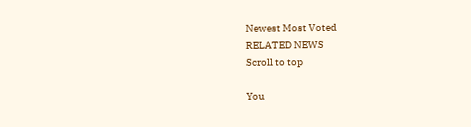Newest Most Voted
RELATED NEWS
Scroll to top

You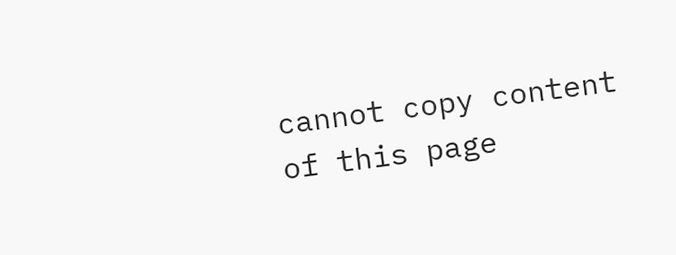cannot copy content of this page